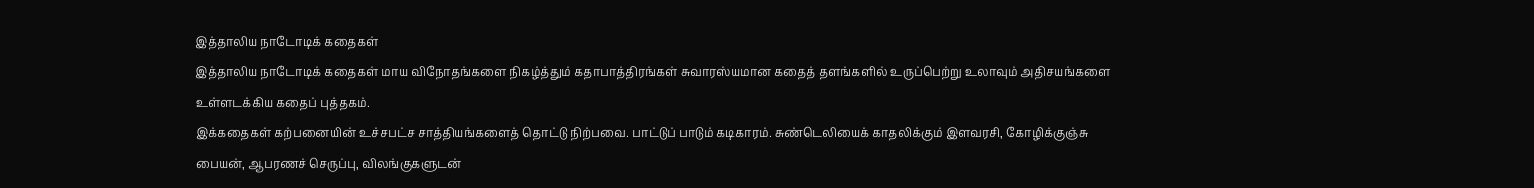இத்தாலிய நாடோடிக் கதைகள்
இத்தாலிய நாடோடிக் கதைகள் மாய விநோதங்களை நிகழ்த்தும் கதாபாத்திரங்கள் சுவாரஸ்யமான கதைத் தளங்களில் உருப்பெற்று உலாவும் அதிசயங்களை உள்ளடக்கிய கதைப் புத்தகம்.
இக்கதைகள் கற்பனையின் உச்சபட்ச சாத்தியங்களைத் தொட்டு நிற்பவை. பாட்டுப் பாடும் கடிகாரம். சுண்டெலியைக் காதலிக்கும் இளவரசி, கோழிக்குஞ்சு பையன், ஆபரணச் செருப்பு, விலங்குகளுடன்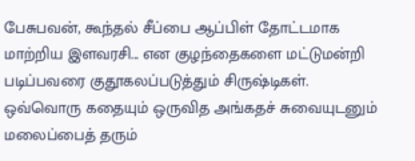பேசுபவன், கூந்தல் சீப்பை ஆப்பிள் தோட்டமாக மாற்றிய இளவரசி... என குழந்தைகளை மட்டுமன்றி படிப்பவரை குதூகலப்படுத்தும் சிருஷ்டிகள்.
ஒவ்வொரு கதையும் ஒருவித அங்கதச் சுவையுடனும் மலைப்பைத் தரும்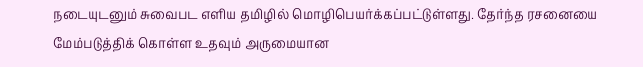நடையுடனும் சுவைபட எளிய தமிழில் மொழிபெயர்க்கப்பட்டுள்ளது. தேர்ந்த ரசனையை மேம்படுத்திக் கொள்ள உதவும் அருமையான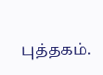புத்தகம்.